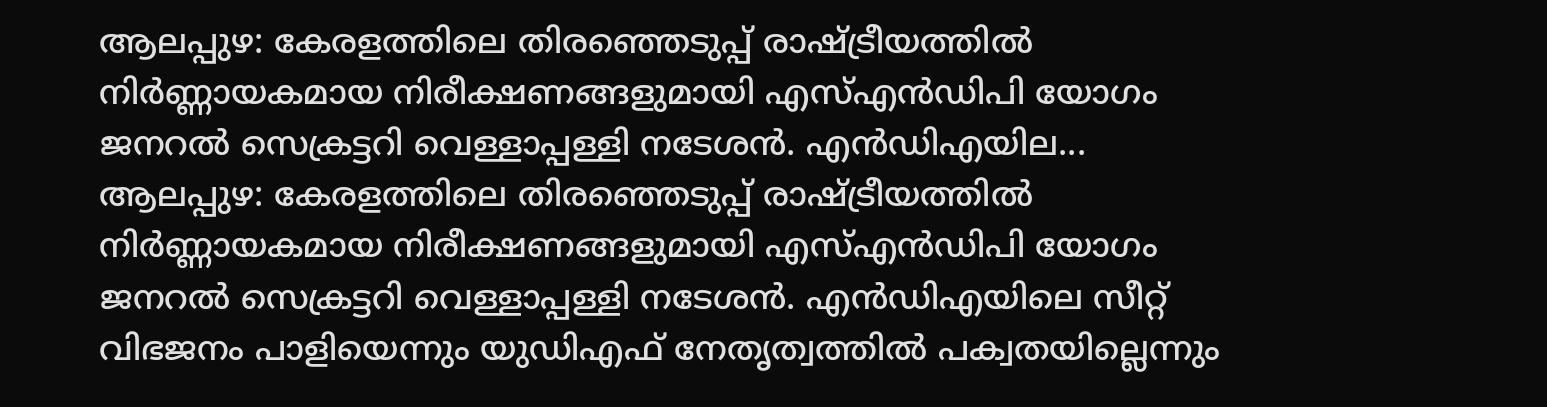ആലപ്പുഴ: കേരളത്തിലെ തിരഞ്ഞെടുപ്പ് രാഷ്ട്രീയത്തിൽ നിർണ്ണായകമായ നിരീക്ഷണങ്ങളുമായി എസ്എൻഡിപി യോഗം ജനറൽ സെക്രട്ടറി വെള്ളാപ്പള്ളി നടേശൻ. എൻഡിഎയില...
ആലപ്പുഴ: കേരളത്തിലെ തിരഞ്ഞെടുപ്പ് രാഷ്ട്രീയത്തിൽ നിർണ്ണായകമായ നിരീക്ഷണങ്ങളുമായി എസ്എൻഡിപി യോഗം ജനറൽ സെക്രട്ടറി വെള്ളാപ്പള്ളി നടേശൻ. എൻഡിഎയിലെ സീറ്റ് വിഭജനം പാളിയെന്നും യുഡിഎഫ് നേതൃത്വത്തിൽ പക്വതയില്ലെന്നും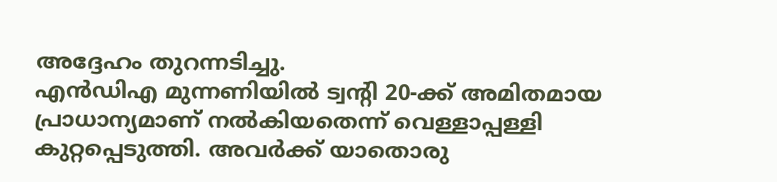അദ്ദേഹം തുറന്നടിച്ചു.
എൻഡിഎ മുന്നണിയിൽ ട്വന്റി 20-ക്ക് അമിതമായ പ്രാധാന്യമാണ് നൽകിയതെന്ന് വെള്ളാപ്പള്ളി കുറ്റപ്പെടുത്തി. അവർക്ക് യാതൊരു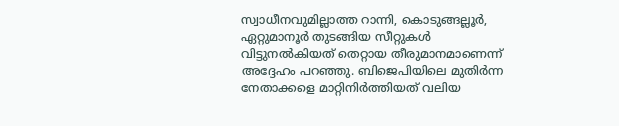സ്വാധീനവുമില്ലാത്ത റാന്നി, കൊടുങ്ങല്ലൂർ, ഏറ്റുമാനൂർ തുടങ്ങിയ സീറ്റുകൾ വിട്ടുനൽകിയത് തെറ്റായ തീരുമാനമാണെന്ന് അദ്ദേഹം പറഞ്ഞു. ബിജെപിയിലെ മുതിർന്ന നേതാക്കളെ മാറ്റിനിർത്തിയത് വലിയ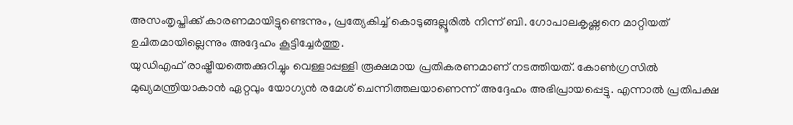അസംതൃപ്തിക്ക് കാരണമായിട്ടുണ്ടെന്നും, പ്രത്യേകിച്ച് കൊടുങ്ങല്ലൂരിൽ നിന്ന് ബി. ഗോപാലകൃഷ്ണനെ മാറ്റിയത് ഉചിതമായില്ലെന്നും അദ്ദേഹം കൂട്ടിച്ചേർത്തു.
യുഡിഎഫ് രാഷ്ട്രീയത്തെക്കുറിച്ചും വെള്ളാപ്പള്ളി രൂക്ഷമായ പ്രതികരണമാണ് നടത്തിയത്. കോൺഗ്രസിൽ മുഖ്യമന്ത്രിയാകാൻ ഏറ്റവും യോഗ്യൻ രമേശ് ചെന്നിത്തലയാണെന്ന് അദ്ദേഹം അഭിപ്രായപ്പെട്ടു. എന്നാൽ പ്രതിപക്ഷ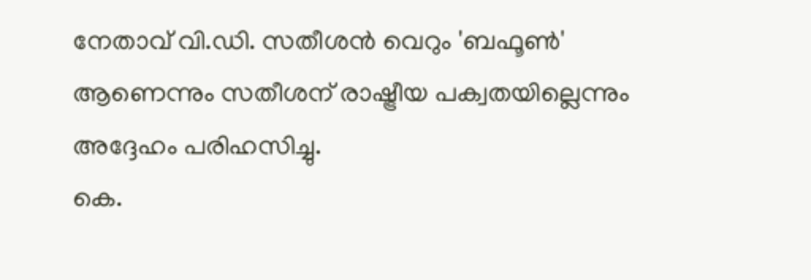നേതാവ് വി.ഡി. സതീശൻ വെറും 'ബഫൂൺ' ആണെന്നും സതീശന് രാഷ്ട്രീയ പക്വതയില്ലെന്നും അദ്ദേഹം പരിഹസിച്ചു.
കെ.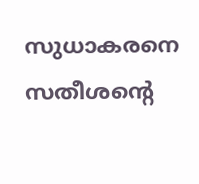സുധാകരനെ സതീശന്റെ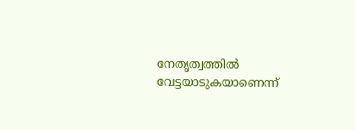നേതൃത്വത്തിൽ വേട്ടയാടുകയാണെന്ന്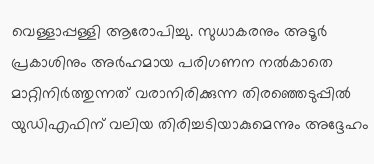വെള്ളാപ്പള്ളി ആരോപിച്ചു. സുധാകരനും അടൂർ പ്രകാശിനും അർഹമായ പരിഗണന നൽകാതെ മാറ്റിനിർത്തുന്നത് വരാനിരിക്കുന്ന തിരഞ്ഞെടുപ്പിൽ യുഡിഎഫിന് വലിയ തിരിച്ചടിയാകുമെന്നും അദ്ദേഹം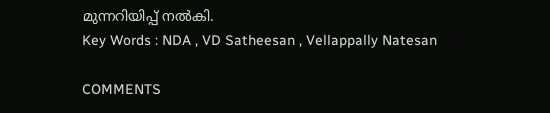മുന്നറിയിപ്പ് നൽകി.
Key Words : NDA , VD Satheesan , Vellappally Natesan

COMMENTS